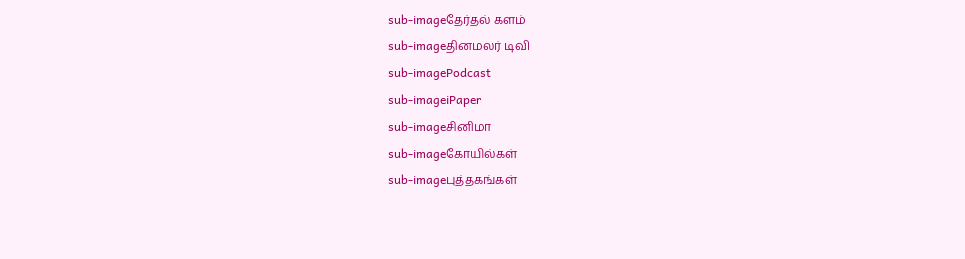sub-imageதேர்தல் களம்
sub-imageதினமலர் டிவி
sub-imagePodcast
sub-imageiPaper
sub-imageசினிமா
sub-imageகோயில்கள்
sub-imageபுத்தகங்கள்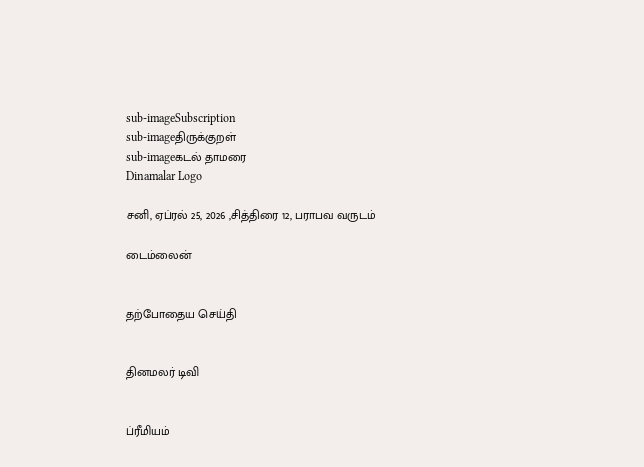sub-imageSubscription
sub-imageதிருக்குறள்
sub-imageகடல் தாமரை
Dinamalar Logo

சனி, ஏப்ரல் 25, 2026 ,சித்திரை 12, பராபவ வருடம்

டைம்லைன்


தற்போதைய செய்தி


தினமலர் டிவி


ப்ரீமியம்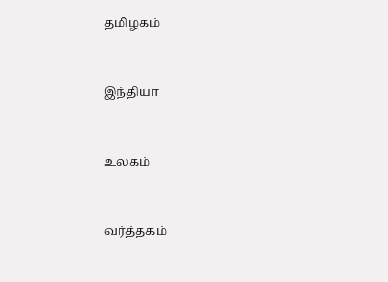தமிழகம்


இந்தியா


உலகம்


வர்த்தகம்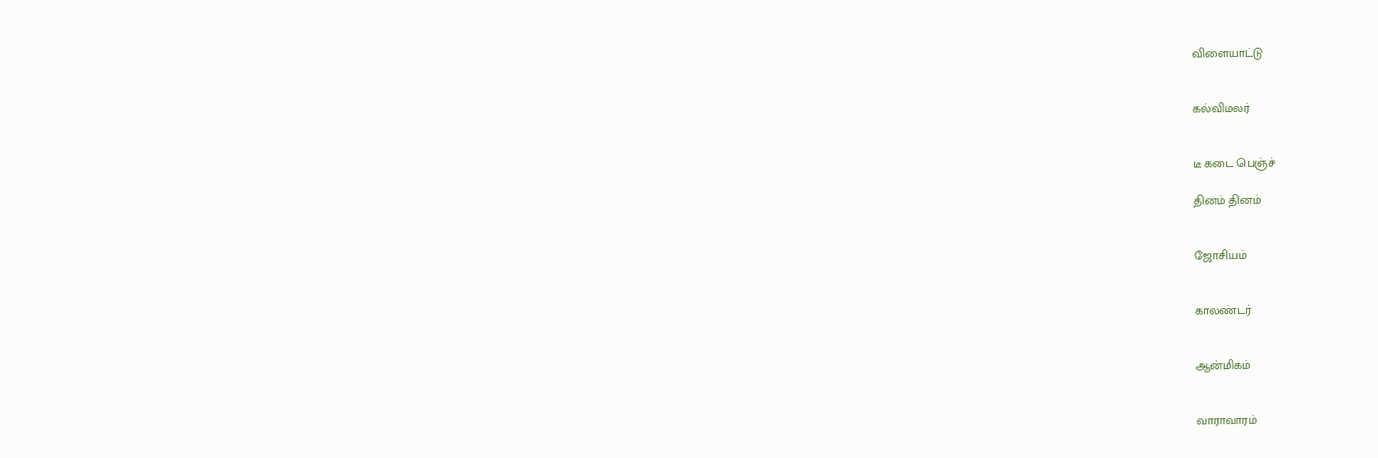விளையாட்டு


கல்விமலர்


டீ கடை பெஞ்ச்

தினம் தினம்


ஜோசியம்


காலண்டர்


ஆன்மிகம்


வாராவாரம்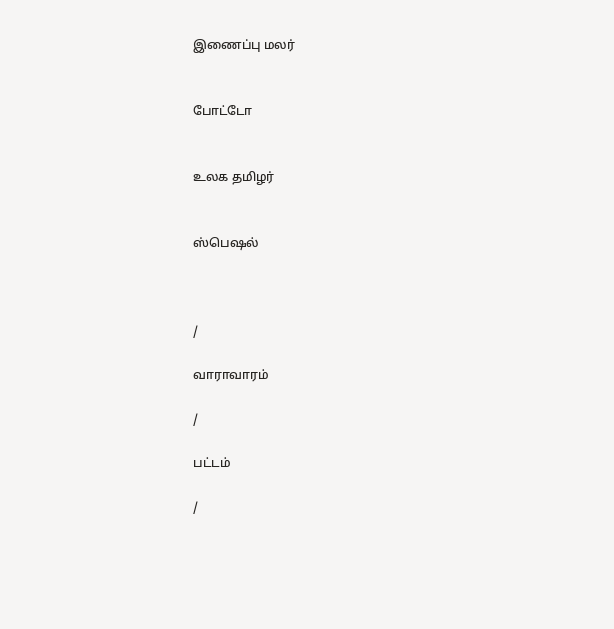இணைப்பு மலர்


போட்டோ


உலக தமிழர்


ஸ்பெஷல்



/

வாராவாரம்

/

பட்டம்

/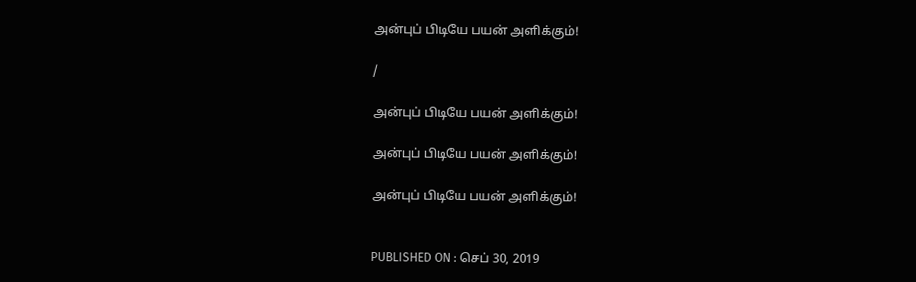அன்புப் பிடியே பயன் அளிக்கும்!

/

அன்புப் பிடியே பயன் அளிக்கும்!

அன்புப் பிடியே பயன் அளிக்கும்!

அன்புப் பிடியே பயன் அளிக்கும்!


PUBLISHED ON : செப் 30, 2019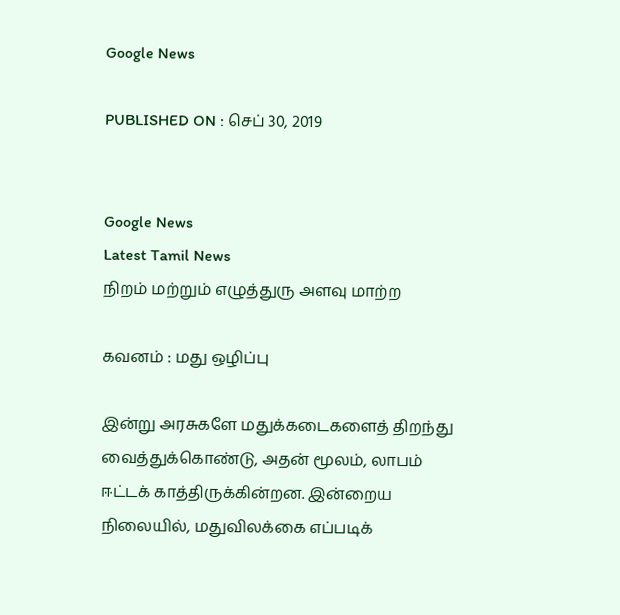Google News

PUBLISHED ON : செப் 30, 2019


Google News
Latest Tamil News
நிறம் மற்றும் எழுத்துரு அளவு மாற்ற

கவனம் : மது ஒழிப்பு

இன்று அரசுகளே மதுக்கடைகளைத் திறந்து வைத்துக்கொண்டு, அதன் மூலம், லாபம் ஈட்டக் காத்திருக்கின்றன. இன்றைய நிலையில், மதுவிலக்கை எப்படிக்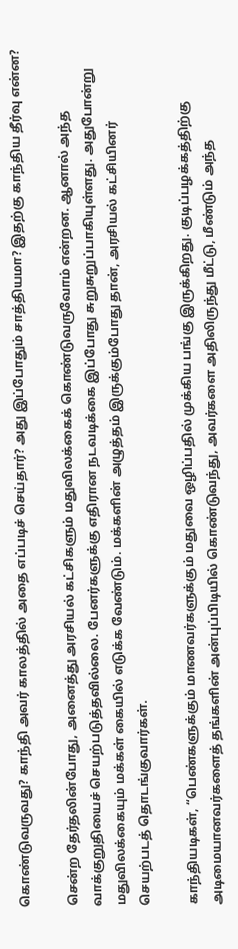கொண்டுவருவது? காந்தி அவர் காலத்தில் அதை எப்படிச் செய்தார்? அது இப்போதும் சாத்தியமா? இதற்கு காந்திய தீர்வு என்ன?

சென்ற தேர்தலின்போது, அனைத்து அரசியல் கட்சிகளும் மதுவிலக்கைக் கொண்டுவருவோம் என்றன. ஆனால் அந்த வாக்குறுதியைச் செயற்படுத்தவில்லை. பேனர்களுக்கு எதிரான நடவடிக்கை இப்போது சுறுசுறுப்பாகியுள்ளது. அதுபோன்று மதுவிலக்கையும் மக்கள் கையில் எடுக்க வேண்டும். மக்களின் அழுத்தம் இருக்கும்போது தான், அரசியல் கட்சியினர் செயற்படத் தொடங்குவார்கள்.

காந்தியடிகள், “பெண்களுக்கும் மாணவர்களுக்கும் மதுவை ஒழிப்பதில் முக்கிய பங்கு இருக்கிறது. குடிப்பழக்கத்திற்கு அடிமையானவர்களைத் தங்களின் அன்புப்பிடியில் கொண்டுவந்து, அவர்களை அதிலிருந்து மீட்டு, மீண்டும் அந்த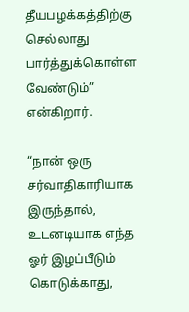தீயபழக்கத்திற்கு செல்லாது பார்த்துக்கொள்ள வேண்டும்” என்கிறார்.

“நான் ஒரு சர்வாதிகாரியாக இருந்தால், உடனடியாக எந்த ஓர் இழப்பீடும் கொடுக்காது,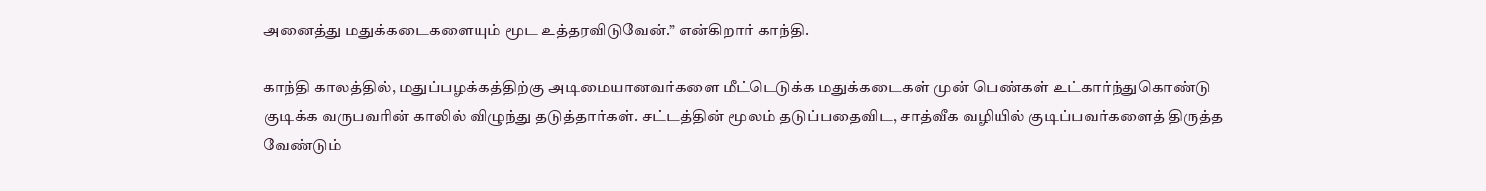அனைத்து மதுக்கடைகளையும் மூட உத்தரவிடுவேன்.” என்கிறார் காந்தி.

காந்தி காலத்தில், மதுப்பழக்கத்திற்கு அடிமையானவர்களை மீட்டெடுக்க மதுக்கடைகள் முன் பெண்கள் உட்கார்ந்துகொண்டு குடிக்க வருபவரின் காலில் விழுந்து தடுத்தார்கள். சட்டத்தின் மூலம் தடுப்பதைவிட, சாத்வீக வழியில் குடிப்பவர்களைத் திருத்த வேண்டும்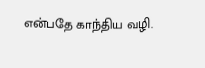என்பதே காந்திய வழி.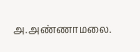அ.அண்ணாமலை.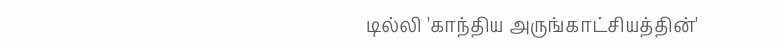டில்லி 'காந்திய அருங்காட்சியத்தின்'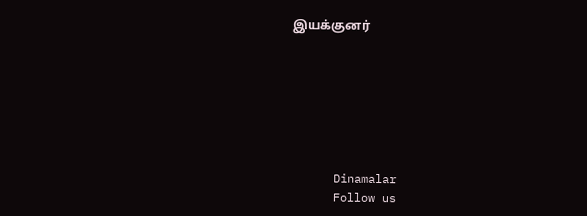இயக்குனர்







      Dinamalar
      Follow us